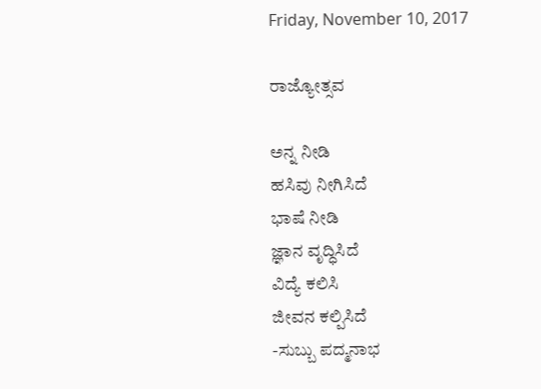Friday, November 10, 2017

ರಾಜ್ಯೋತ್ಸವ

ಅನ್ನ ನೀಡಿ
ಹಸಿವು ನೀಗಿಸಿದೆ
ಭಾಷೆ ನೀಡಿ
ಜ್ಞಾನ ವೃದ್ಧಿಸಿದೆ
ವಿದ್ಯೆ ಕಲಿಸಿ
ಜೀವನ ಕಲ್ಪಿಸಿದೆ
-ಸುಬ್ಬು ಪದ್ಮನಾಭ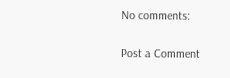No comments:

Post a Comment